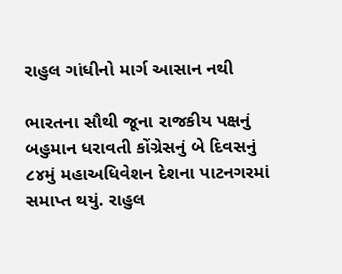રાહુલ ગાંધીનો માર્ગ આસાન નથી

ભારતના સૌથી જૂના રાજકીય પક્ષનું બહુમાન ધરાવતી કોંગ્રેસનું બે દિવસનું ૮૪મું મહાઅધિવેશન દેશના પાટનગરમાં સમાપ્ત થયું. રાહુલ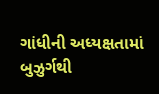ગાંધીની અધ્યક્ષતામાં બુઝુર્ગથી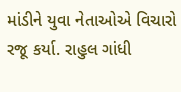માંડીને યુવા નેતાઓએ વિચારો રજૂ કર્યા. રાહુલ ગાંધી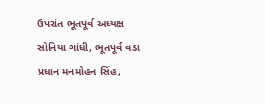ઉપરાંત ભૂતપૂર્વ અધ્યક્ષ સોનિયા ગાંધી, ભૂતપૂર્વ વડા પ્રધાન મનમોહન સિંહ,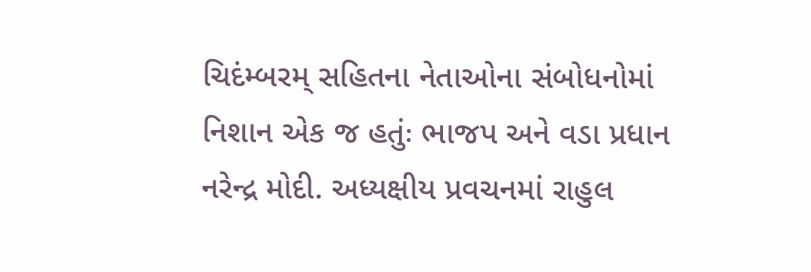ચિદંમ્બરમ્ સહિતના નેતાઓના સંબોધનોમાં નિશાન એક જ હતુંઃ ભાજપ અને વડા પ્રધાન નરેન્દ્ર મોદી. અધ્યક્ષીય પ્રવચનમાં રાહુલ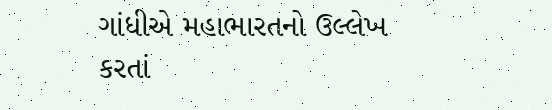ગાંધીએ મહાભારતનો ઉલ્લેખ કરતાં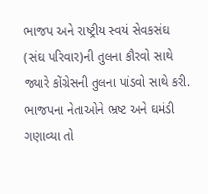ભાજપ અને રાષ્ટ્રીય સ્વયં સેવકસંઘ (સંઘ પરિવાર)ની તુલના કૌરવો સાથે જ્યારે કોંગ્રેસની તુલના પાંડવો સાથે કરી. ભાજપના નેતાઓને ભ્રષ્ટ અને ઘમંડી ગણાવ્યા તો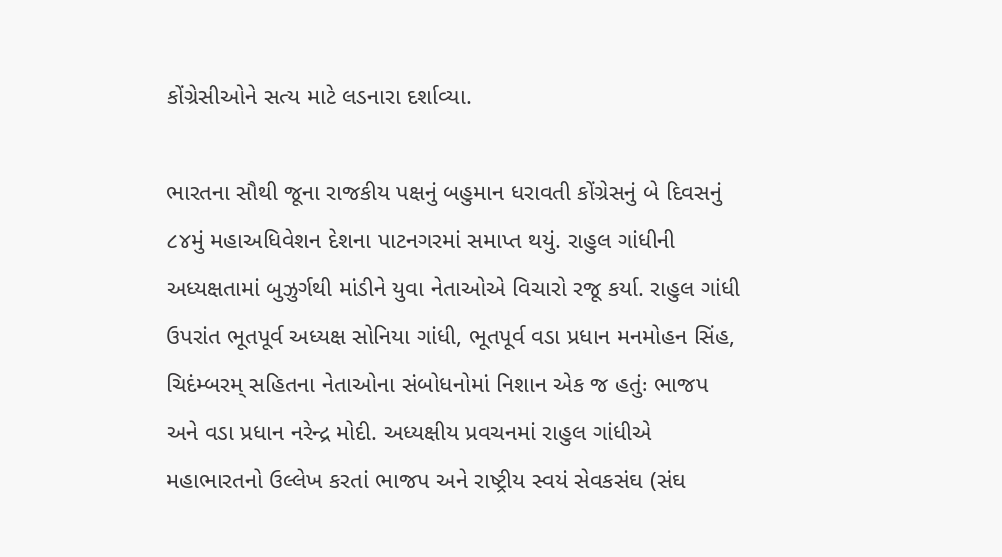કોંગ્રેસીઓને સત્ય માટે લડનારા દર્શાવ્યા.

ભારતના સૌથી જૂના રાજકીય પક્ષનું બહુમાન ધરાવતી કોંગ્રેસનું બે દિવસનું ૮૪મું મહાઅધિવેશન દેશના પાટનગરમાં સમાપ્ત થયું. રાહુલ ગાંધીની અધ્યક્ષતામાં બુઝુર્ગથી માંડીને યુવા નેતાઓએ વિચારો રજૂ કર્યા. રાહુલ ગાંધી ઉપરાંત ભૂતપૂર્વ અધ્યક્ષ સોનિયા ગાંધી, ભૂતપૂર્વ વડા પ્રધાન મનમોહન સિંહ, ચિદંમ્બરમ્ સહિતના નેતાઓના સંબોધનોમાં નિશાન એક જ હતુંઃ ભાજપ અને વડા પ્રધાન નરેન્દ્ર મોદી. અધ્યક્ષીય પ્રવચનમાં રાહુલ ગાંધીએ મહાભારતનો ઉલ્લેખ કરતાં ભાજપ અને રાષ્ટ્રીય સ્વયં સેવકસંઘ (સંઘ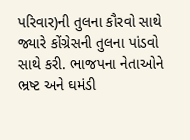પરિવાર)ની તુલના કૌરવો સાથે જ્યારે કોંગ્રેસની તુલના પાંડવો સાથે કરી. ભાજપના નેતાઓને ભ્રષ્ટ અને ઘમંડી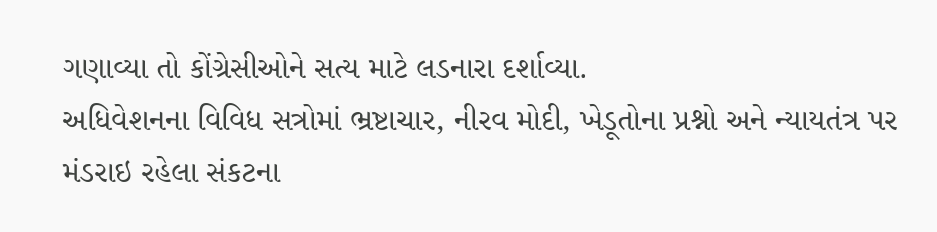ગણાવ્યા તો કોંગ્રેસીઓને સત્ય માટે લડનારા દર્શાવ્યા.
અધિવેશનના વિવિધ સત્રોમાં ભ્રષ્ટાચાર, નીરવ મોદી, ખેડૂતોના પ્રશ્નો અને ન્યાયતંત્ર પર મંડરાઇ રહેલા સંકટના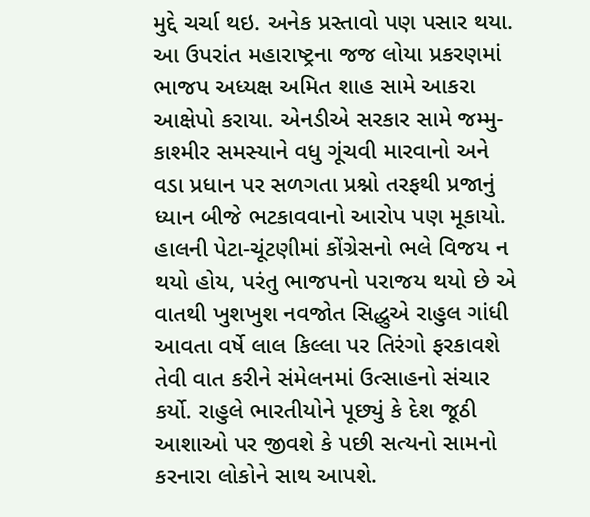મુદ્દે ચર્ચા થઇ. અનેક પ્રસ્તાવો પણ પસાર થયા. આ ઉપરાંત મહારાષ્ટ્રના જજ લોયા પ્રકરણમાં ભાજપ અધ્યક્ષ અમિત શાહ સામે આકરા આક્ષેપો કરાયા. એનડીએ સરકાર સામે જમ્મુ-કાશ્મીર સમસ્યાને વધુ ગૂંચવી મારવાનો અને વડા પ્રધાન પર સળગતા પ્રશ્નો તરફથી પ્રજાનું ધ્યાન બીજે ભટકાવવાનો આરોપ પણ મૂકાયો. હાલની પેટા-ચૂંટણીમાં કોંગ્રેસનો ભલે વિજય ન થયો હોય, પરંતુ ભાજપનો પરાજય થયો છે એ વાતથી ખુશખુશ નવજોત સિદ્ધુએ રાહુલ ગાંધી આવતા વર્ષે લાલ કિલ્લા પર તિરંગો ફરકાવશે તેવી વાત કરીને સંમેલનમાં ઉત્સાહનો સંચાર કર્યો. રાહુલે ભારતીયોને પૂછ્યું કે દેશ જૂઠી આશાઓ પર જીવશે કે પછી સત્યનો સામનો કરનારા લોકોને સાથ આપશે.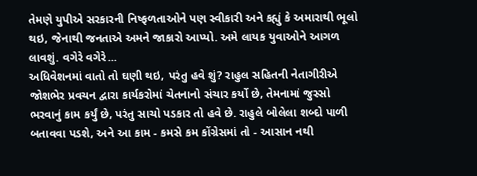તેમણે યુપીએ સરકારની નિષ્ફળતાઓને પણ સ્વીકારી અને કહ્યું કે અમારાથી ભૂલો થઇ, જેનાથી જનતાએ અમને જાકારો આપ્યો. અમે લાયક યુવાઓને આગળ લાવશું. વગેરે વગેરે...
અધિવેશનમાં વાતો તો ઘણી થઇ, પરંતુ હવે શું? રાહુલ સહિતની નેતાગીરીએ જોશભેર પ્રવચન દ્વારા કાર્યકરોમાં ચેતનાનો સંચાર કર્યો છે, તેમનામાં જુસ્સો ભરવાનું કામ કર્યું છે, પરંતુ સાચો પડકાર તો હવે છે. રાહુલે બોલેલા શબ્દો પાળી બતાવવા પડશે, અને આ કામ - કમસે કમ કોંગ્રેસમાં તો - આસાન નથી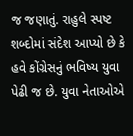જ જણાતું. રાહુલે સ્પષ્ટ શબ્દોમાં સંદેશ આપ્યો છે કે હવે કોંગ્રેસનું ભવિષ્ય યુવા પેઢી જ છે. યુવા નેતાઓએ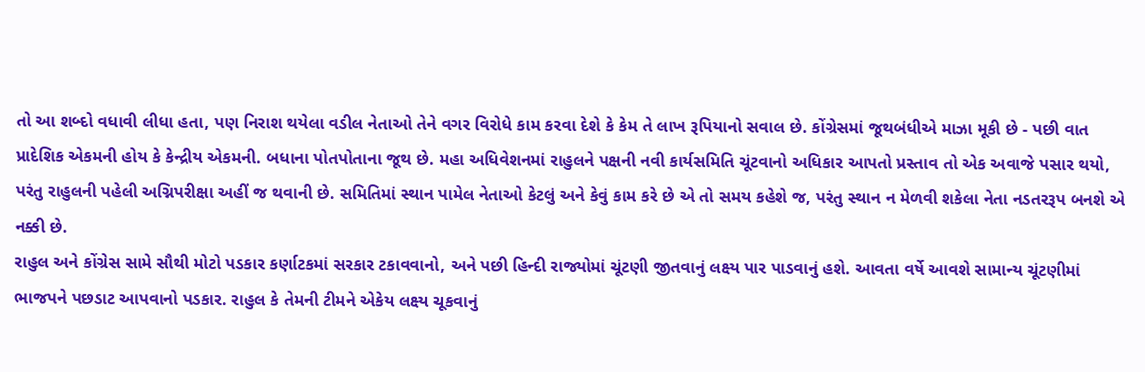તો આ શબ્દો વધાવી લીધા હતા, પણ નિરાશ થયેલા વડીલ નેતાઓ તેને વગર વિરોધે કામ કરવા દેશે કે કેમ તે લાખ રૂપિયાનો સવાલ છે. કોંગ્રેસમાં જૂથબંધીએ માઝા મૂકી છે - પછી વાત પ્રાદેશિક એકમની હોય કે કેન્દ્રીય એકમની. બધાના પોતપોતાના જૂથ છે. મહા અધિવેશનમાં રાહુલને પક્ષની નવી કાર્યસમિતિ ચૂંટવાનો અધિકાર આપતો પ્રસ્તાવ તો એક અવાજે પસાર થયો, પરંતુ રાહુલની પહેલી અગ્નિપરીક્ષા અહીં જ થવાની છે. સમિતિમાં સ્થાન પામેલ નેતાઓ કેટલું અને કેવું કામ કરે છે એ તો સમય કહેશે જ, પરંતુ સ્થાન ન મેળવી શકેલા નેતા નડતરરૂપ બનશે એ નક્કી છે.
રાહુલ અને કોંગ્રેસ સામે સૌથી મોટો પડકાર કર્ણાટકમાં સરકાર ટકાવવાનો, અને પછી હિન્દી રાજ્યોમાં ચૂંટણી જીતવાનું લક્ષ્ય પાર પાડવાનું હશે. આવતા વર્ષે આવશે સામાન્ય ચૂંટણીમાં ભાજપને પછડાટ આપવાનો પડકાર. રાહુલ કે તેમની ટીમને એકેય લક્ષ્ય ચૂકવાનું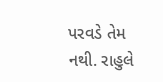પરવડે તેમ નથી. રાહુલે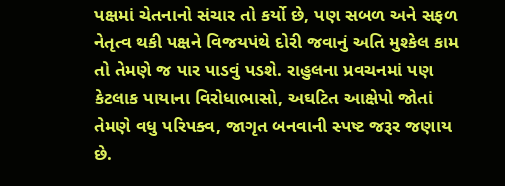પક્ષમાં ચેતનાનો સંચાર તો કર્યો છે, પણ સબળ અને સફળ નેતૃત્વ થકી પક્ષને વિજયપંથે દોરી જવાનું અતિ મુશ્કેલ કામ તો તેમણે જ પાર પાડવું પડશે. રાહુલના પ્રવચનમાં પણ કેટલાક પાયાના વિરોધાભાસો, અઘટિત આક્ષેપો જોતાં તેમણે વધુ પરિપક્વ, જાગૃત બનવાની સ્પષ્ટ જરૂર જણાય છે.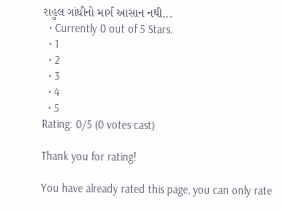રાહુલ ગાંધીનો માર્ગ આસાન નથી...
  • Currently 0 out of 5 Stars.
  • 1
  • 2
  • 3
  • 4
  • 5
Rating: 0/5 (0 votes cast)

Thank you for rating!

You have already rated this page, you can only rate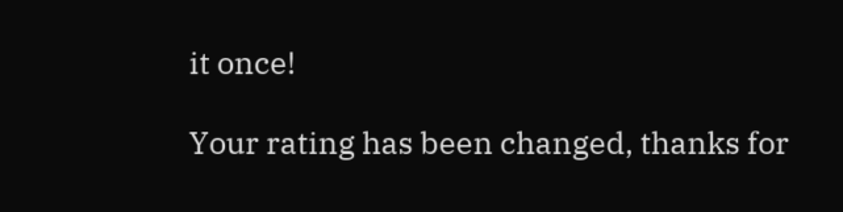it once!

Your rating has been changed, thanks for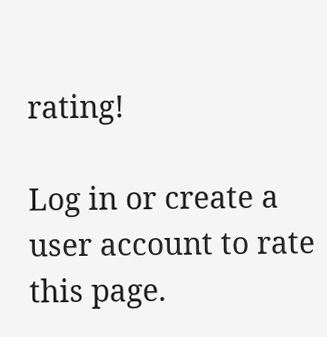rating!

Log in or create a user account to rate this page.